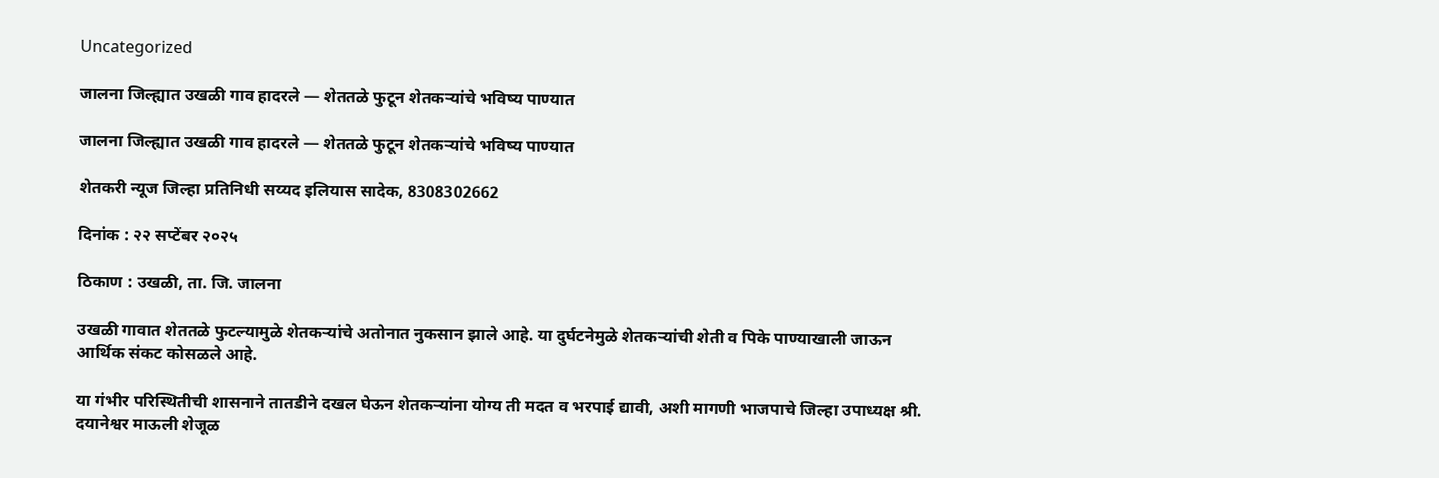Uncategorized

जालना जिल्ह्यात उखळी गाव हादरले — शेततळे फुटून शेतकऱ्यांचे भविष्य पाण्यात

जालना जिल्ह्यात उखळी गाव हादरले — शेततळे फुटून शेतकऱ्यांचे भविष्य पाण्यात

शेतकरी न्यूज जिल्हा प्रतिनिधी सय्यद इलियास सादेक, 8308302662

दिनांक : २२ सप्टेंबर २०२५

ठिकाण : उखळी, ता. जि. जालना

उखळी गावात शेततळे फुटल्यामुळे शेतकऱ्यांचे अतोनात नुकसान झाले आहे. या दुर्घटनेमुळे शेतकऱ्यांची शेती व पिके पाण्याखाली जाऊन आर्थिक संकट कोसळले आहे.

या गंभीर परिस्थितीची शासनाने तातडीने दखल घेऊन शेतकऱ्यांना योग्य ती मदत व भरपाई द्यावी, अशी मागणी भाजपाचे जिल्हा उपाध्यक्ष श्री. दयानेश्वर माऊली शेजूळ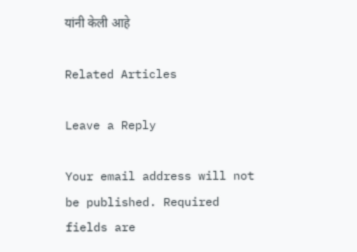यांनी केली आहे

Related Articles

Leave a Reply

Your email address will not be published. Required fields are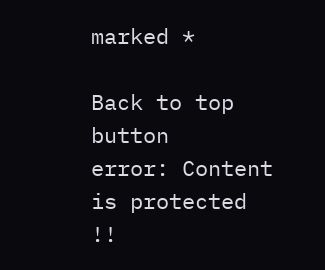marked *

Back to top button
error: Content is protected !!